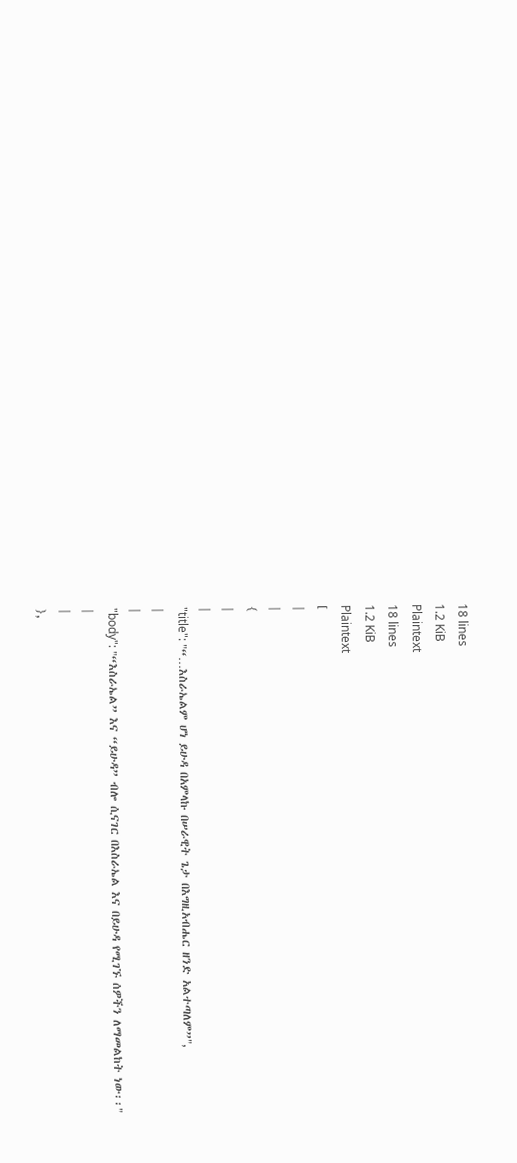18 lines
1.2 KiB
Plaintext
18 lines
1.2 KiB
Plaintext
[
|
|
{
|
|
"title": "“…እስራኤልም ሆነ ይሁዳ በአምላኩ በሠራዊት ጌታ በእግዚአብሔር ዘንድ አልተጣለም”",
|
|
"body": "“እስራኤል” እና “ይሁዳ” ብሎ ሲናገር በእስራኤል እና በይሁዳ የሚገኙ ሰዎችን ለማመልከት ነው፡፡"
|
|
},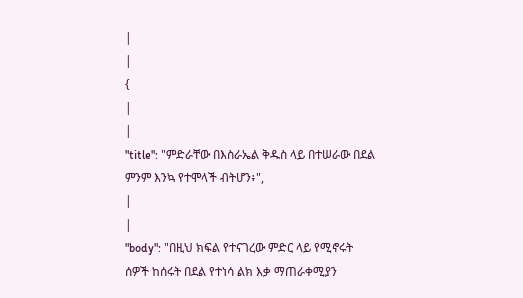|
|
{
|
|
"title": "ምድራቸው በእስራኤል ቅዱስ ላይ በተሠራው በደል ምንም እንኳ የተሞላች ብትሆን፥",
|
|
"body": "በዚህ ክፍል የተናገረው ምድር ላይ የሚኖሩት ሰዎች ከሰሩት በደል የተነሳ ልክ እቃ ማጠራቀሚያን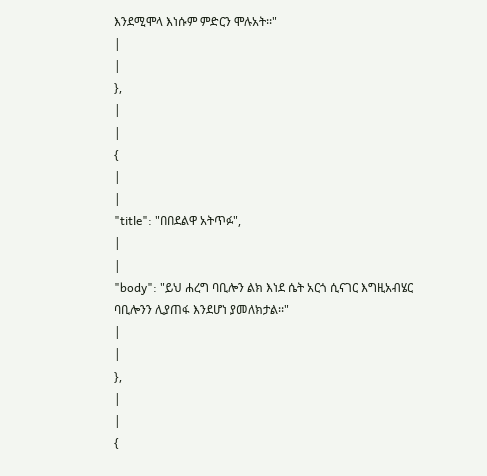እንደሚሞላ እነሱም ምድርን ሞሉአት፡፡"
|
|
},
|
|
{
|
|
"title": "በበደልዋ አትጥፉ",
|
|
"body": "ይህ ሐረግ ባቢሎን ልክ እነደ ሴት አርጎ ሲናገር እግዚአብሄር ባቢሎንን ሊያጠፋ እንደሆነ ያመለክታል፡፡"
|
|
},
|
|
{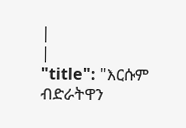|
|
"title": "እርሱም ብድራትዋን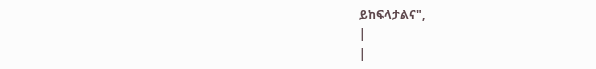ይከፍላታልና",
|
|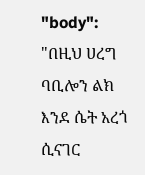"body": "በዚህ ሀረግ ባቢሎን ልክ እንደ ሴት አረጎ ሲናገር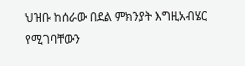ህዝቡ ከሰራው በደል ምክንያት እግዚአብሄር የሚገባቸውን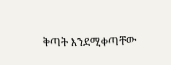ቅጣት እንደሚቀጣቸው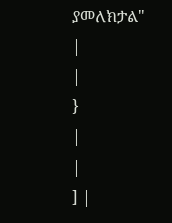ያመለክታል"
|
|
}
|
|
] |